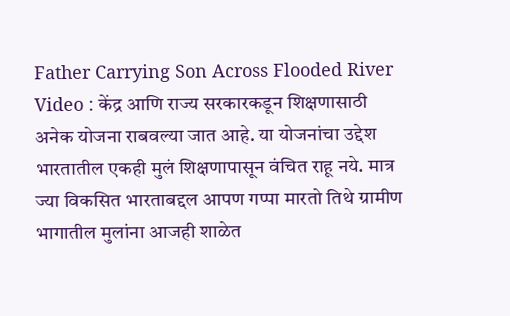Father Carrying Son Across Flooded River Video : केंद्र आणि राज्य सरकारकडून शिक्षणासाठी अनेक योजना राबवल्या जात आहे. या योजनांचा उद्देश भारतातील एकही मुलं शिक्षणापासून वंचित राहू नये. मात्र ज्या विकसित भारताबद्दल आपण गप्पा मारतो तिथे ग्रामीण भागातील मुलांना आजही शाळेत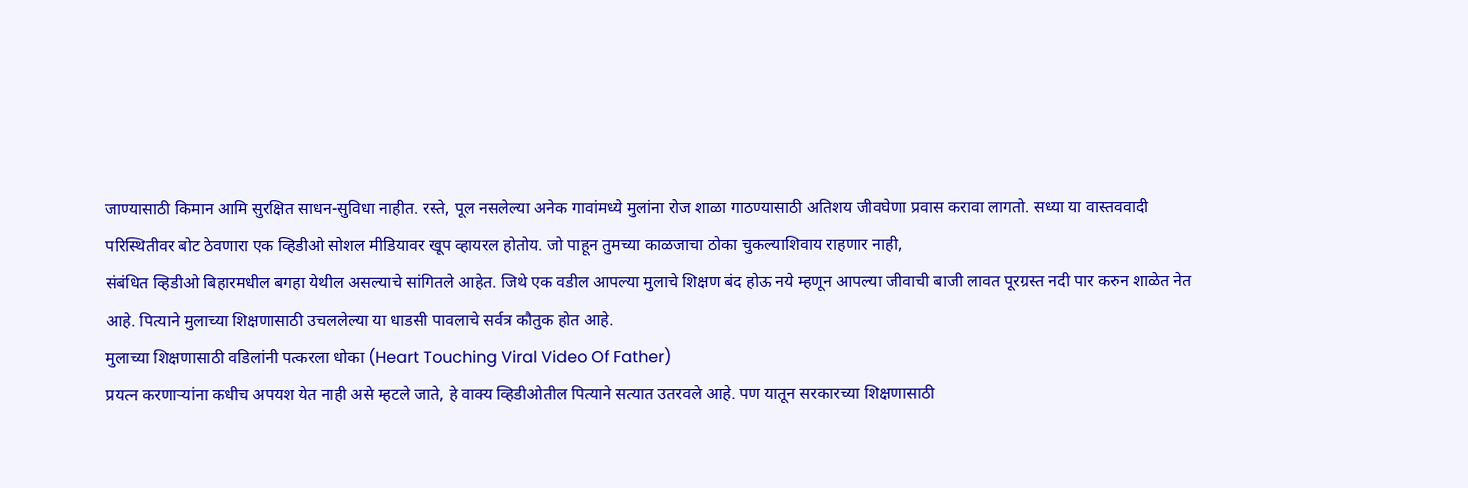जाण्यासाठी किमान आमि सुरक्षित साधन-सुविधा नाहीत. रस्ते, पूल नसलेल्या अनेक गावांमध्ये मुलांना रोज शाळा गाठण्यासाठी अतिशय जीवघेणा प्रवास करावा लागतो. सध्या या वास्तववादी परिस्थितीवर बोट ठेवणारा एक व्हिडीओ सोशल मीडियावर खूप व्हायरल होतोय. जो पाहून तुमच्या काळजाचा ठोका चुकल्याशिवाय राहणार नाही,
संबंधित व्हिडीओ बिहारमधील बगहा येथील असल्याचे सांगितले आहेत. जिथे एक वडील आपल्या मुलाचे शिक्षण बंद होऊ नये म्हणून आपल्या जीवाची बाजी लावत पूरग्रस्त नदी पार करुन शाळेत नेत आहे. पित्याने मुलाच्या शिक्षणासाठी उचललेल्या या धाडसी पावलाचे सर्वत्र कौतुक होत आहे.
मुलाच्या शिक्षणासाठी वडिलांनी पत्करला धोका (Heart Touching Viral Video Of Father)
प्रयत्न करणाऱ्यांना कधीच अपयश येत नाही असे म्हटले जाते, हे वाक्य व्हिडीओतील पित्याने सत्यात उतरवले आहे. पण यातून सरकारच्या शिक्षणासाठी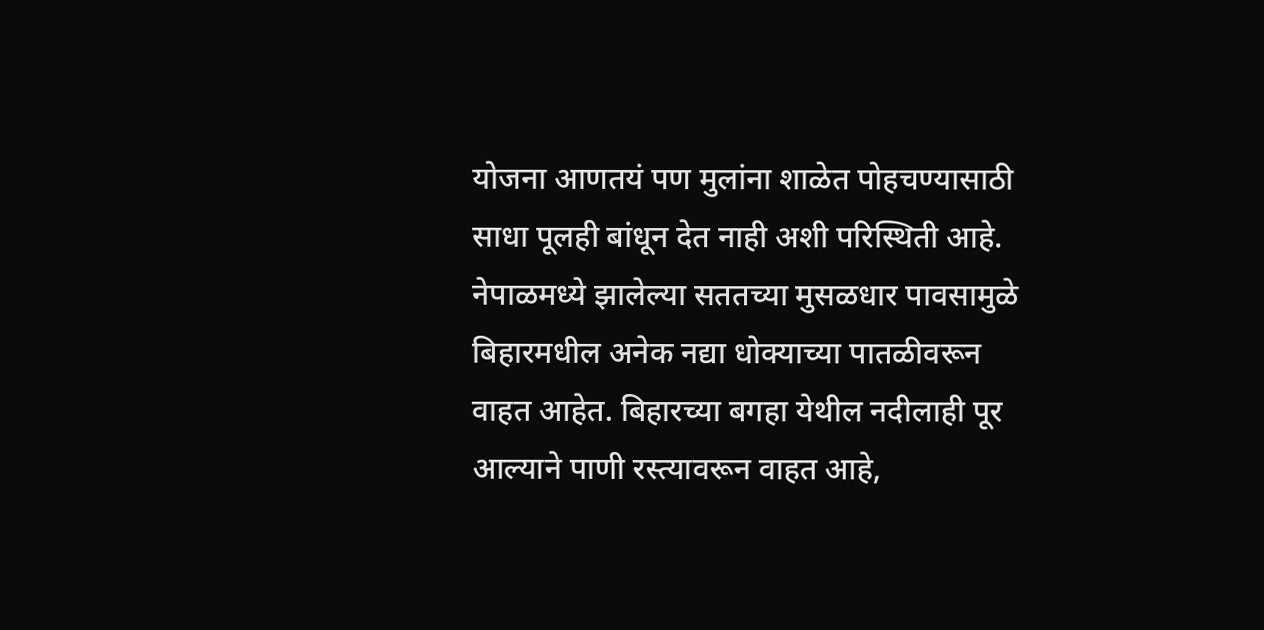योजना आणतयं पण मुलांना शाळेत पोहचण्यासाठी साधा पूलही बांधून देत नाही अशी परिस्थिती आहे.
नेपाळमध्ये झालेल्या सततच्या मुसळधार पावसामुळे बिहारमधील अनेक नद्या धोक्याच्या पातळीवरून वाहत आहेत. बिहारच्या बगहा येथील नदीलाही पूर आल्याने पाणी रस्त्यावरून वाहत आहे,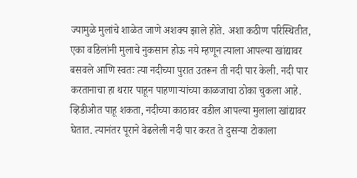ज्यामुळे मुलांचे शाळेत जाणे अशक्य झाले होते. अशा कठीण परिस्थितीत, एका वडिलांनी मुलाचे नुकसान होऊ नये म्हणून त्याला आपल्या खांद्यावर बसवले आणि स्वतः त्या नदीच्या पुरात उतरून ती नदी पार केली. नदी पार करतानाचा हा थरार पाहून पाहणाऱ्यांच्या काळजाचा ठोका चुकला आहे.
व्हिडीओत पाहू शकता, नदीच्या काठावर वडील आपल्या मुलाला खांद्यावर घेतात. त्यानंतर पूराने वेढलेली नदी पार करत ते दुसऱ्या टोकाला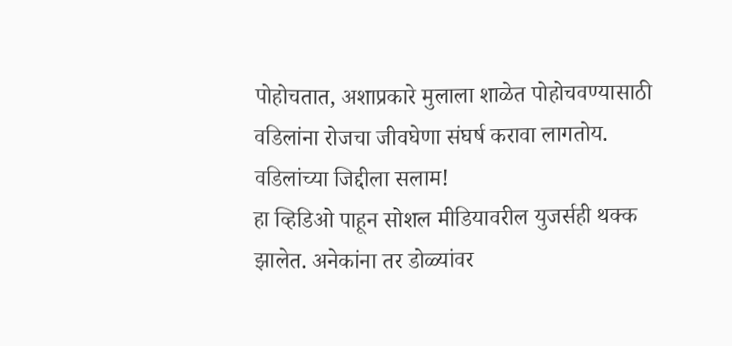पोहोचतात, अशाप्रकारे मुलाला शाळेत पोहोचवण्यासाठी वडिलांना रोजचा जीवघेणा संघर्ष करावा लागतोय.
वडिलांच्या जिद्दीला सलाम!
हा व्हिडिओ पाहून सोशल मीडियावरील युजर्सही थक्क झालेत. अनेकांना तर डोळ्यांवर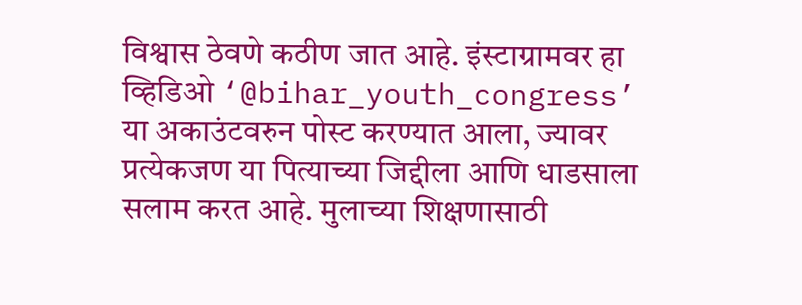विश्वास ठेवणे कठीण जात आहे. इंस्टाग्रामवर हा व्हिडिओ ‘@bihar_youth_congress’ या अकाउंटवरुन पोस्ट करण्यात आला, ज्यावर प्रत्येकजण या पित्याच्या जिद्दीला आणि धाडसाला सलाम करत आहे. मुलाच्या शिक्षणासाठी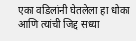एका वडिलांनी घेतलेला हा धोका आणि त्यांची जिद्द सध्या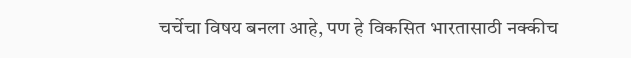चर्चेचा विषय बनला आहे, पण हे विकसित भारतासाठी नक्कीच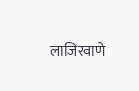लाजिरवाणे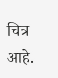चित्र आहे.